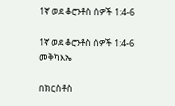1ኛ ወደ ቆሮንቶስ ሰዎች 1:4-6

1ኛ ወደ ቆሮንቶስ ሰዎች 1:4-6 መቅካእኤ

በክርስቶስ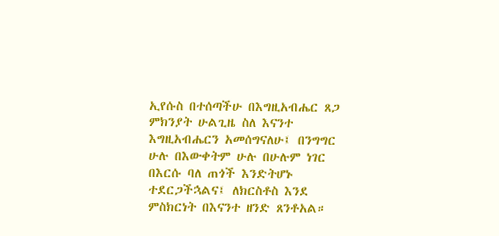ኢየሱስ በተሰጣችሁ በእግዚአብሔር ጸጋ ምክንያት ሁልጊዜ ስለ እናንተ እግዚአብሔርን አመሰግናለሁ፤ በንግግር ሁሉ በእውቀትም ሁሉ በሁሉም ነገር በእርሱ ባለ ጠጎች እንድትሆኑ ተደርጋችኋልና፤ ለክርስቶስ እንደ ምስክርነት በእናንተ ዘንድ ጸንቶአል።